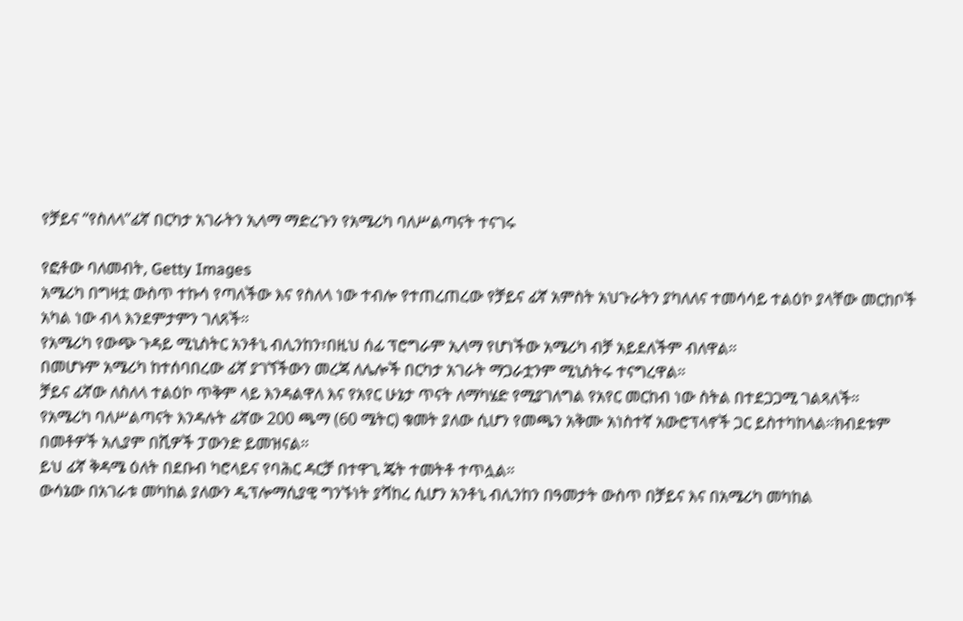የቻይና “የስለላ”ፊኛ በርካታ አገራትን ኢላማ ማድረጉን የአሜሪካ ባለሥልጣናት ተናገሩ

የፎቶው ባለመብት, Getty Images
አሜሪካ በግዛቷ ውስጥ ተኩሳ የጣለችው እና የስለላ ነው ተብሎ የተጠረጠረው የቻይና ፊኛ አምስት አህጉራትን ያካለለና ተመሳሳይ ተልዕኮ ያላቸው መርከቦች አካል ነው ብላ እንደምታምን ገለጸች።
የአሜሪካ የውጭ ጉዳይ ሚኒስትር አንቶኒ ብሊንከን፣በዚህ ሰፊ ፕሮግራም ኢላማ የሆነችው አሜሪካ ብቻ አይደለችም ብለዋል።
በመሆኑም አሜሪካ ከተሰባበረው ፊኛ ያገኘችውን መረጃ ለሌሎች በርካታ አገራት ማጋራቷንም ሚኒስትሩ ተናግረዋል።
ቻይና ፊኛው ለስለላ ተልዕኮ ጥቅም ላይ እንዳልዋለ እና የአየር ሁኔታ ጥናት ለማካሄድ የሚያገለግል የአየር መርከብ ነው ስትል በተደጋጋሚ ገልጻለች።
የአሜሪካ ባለሥልጣናት እንዳሉት ፊኛው 200 ጫማ (60 ሜትር) ቁመት ያለው ሲሆን የመጫን አቅሙ አነስተኛ አውሮፕላኖች ጋር ይስተካከላል።ክብደቱም በመቶዎች አሊያም በሺዎች ፓውንድ ይመዝናል።
ይህ ፊኛ ቅዳሜ ዕለት በደቡብ ካሮላይና የባሕር ዳርቻ በተዋጊ ጄት ተመትቶ ተጥሏል።
ውሳኔው በአገራቱ መካከል ያለውን ዲፕሎማሲያዊ ግንኙነት ያሻከረ ሲሆን አንቶኒ ብሊንከን በዓመታት ውስጥ በቻይና እና በአሜሪካ መካከል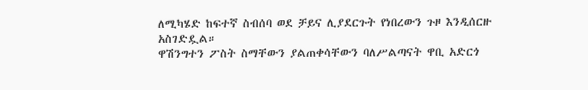ለሚካሄድ ከፍተኛ ስብሰባ ወደ ቻይና ሊያደርጉት የነበረውን ጉዞ እንዲሰርዙ አስገድዷል።
ዋሽንግተን ፖስት ስማቸውን ያልጠቀሳቸውን ባለሥልጣናት ዋቢ አድርጎ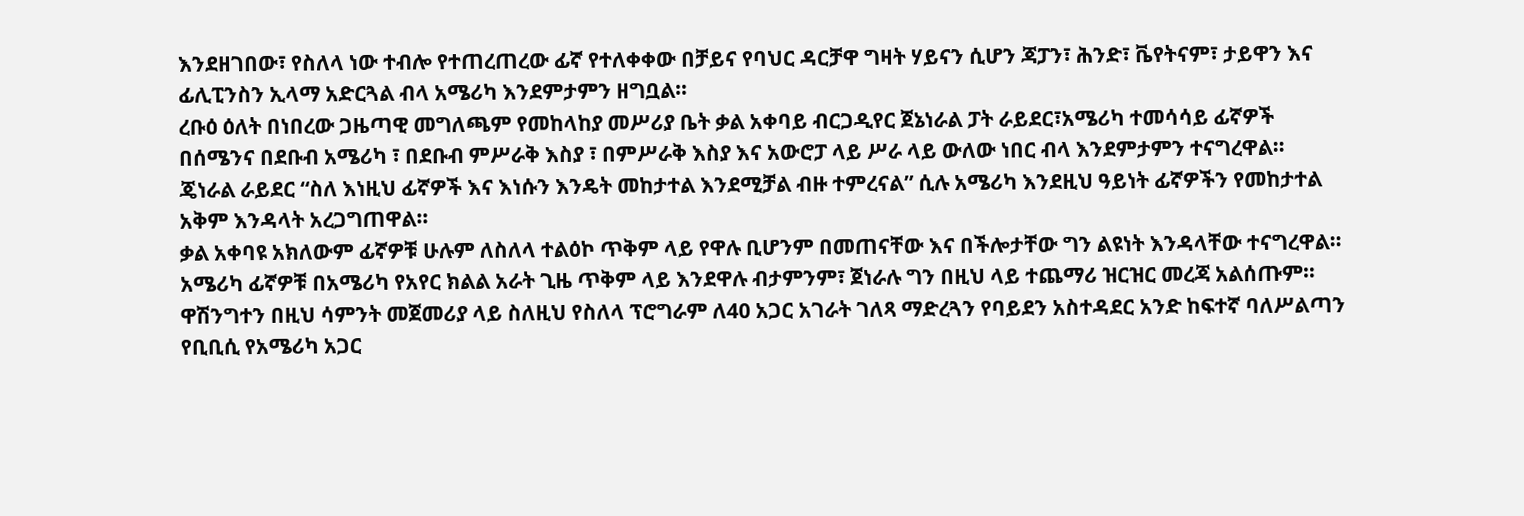እንደዘገበው፣ የስለላ ነው ተብሎ የተጠረጠረው ፊኛ የተለቀቀው በቻይና የባህር ዳርቻዋ ግዛት ሃይናን ሲሆን ጃፓን፣ ሕንድ፣ ቬየትናም፣ ታይዋን እና ፊሊፒንስን ኢላማ አድርጓል ብላ አሜሪካ እንደምታምን ዘግቧል።
ረቡዕ ዕለት በነበረው ጋዜጣዊ መግለጫም የመከላከያ መሥሪያ ቤት ቃል አቀባይ ብርጋዲየር ጀኔነራል ፓት ራይደር፣አሜሪካ ተመሳሳይ ፊኛዎች በሰሜንና በደቡብ አሜሪካ ፣ በደቡብ ምሥራቅ እስያ ፣ በምሥራቅ እስያ እና አውሮፓ ላይ ሥራ ላይ ውለው ነበር ብላ እንደምታምን ተናግረዋል።
ጄነራል ራይደር “ስለ እነዚህ ፊኛዎች እና እነሱን እንዴት መከታተል እንደሚቻል ብዙ ተምረናል” ሲሉ አሜሪካ እንደዚህ ዓይነት ፊኛዎችን የመከታተል አቅም እንዳላት አረጋግጠዋል።
ቃል አቀባዩ አክለውም ፊኛዎቹ ሁሉም ለስለላ ተልዕኮ ጥቅም ላይ የዋሉ ቢሆንም በመጠናቸው እና በችሎታቸው ግን ልዩነት እንዳላቸው ተናግረዋል።
አሜሪካ ፊኛዎቹ በአሜሪካ የአየር ክልል አራት ጊዜ ጥቅም ላይ እንደዋሉ ብታምንም፣ ጀነራሉ ግን በዚህ ላይ ተጨማሪ ዝርዝር መረጃ አልሰጡም።
ዋሽንግተን በዚህ ሳምንት መጀመሪያ ላይ ስለዚህ የስለላ ፕሮግራም ለ40 አጋር አገራት ገለጻ ማድረጓን የባይደን አስተዳደር አንድ ከፍተኛ ባለሥልጣን የቢቢሲ የአሜሪካ አጋር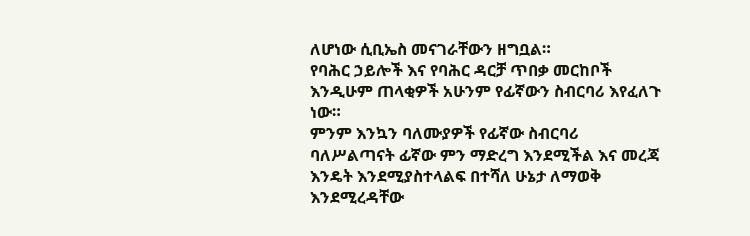ለሆነው ሲቢኤስ መናገራቸውን ዘግቧል።
የባሕር ኃይሎች እና የባሕር ዳርቻ ጥበቃ መርከቦች እንዲሁም ጠላቂዎች አሁንም የፊኛውን ስብርባሪ እየፈለጉ ነው።
ምንም እንኳን ባለሙያዎች የፊኛው ስብርባሪ ባለሥልጣናት ፊኛው ምን ማድረግ እንደሚችል እና መረጃ እንዴት እንደሚያስተላልፍ በተሻለ ሁኔታ ለማወቅ እንደሚረዳቸው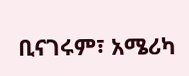ቢናገሩም፣ አሜሪካ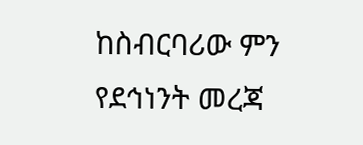ከስብርባሪው ምን የደኅነንት መረጃ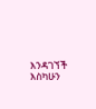እንዳገኘች እስካሁን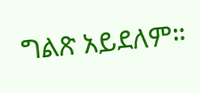ግልጽ አይደለም።